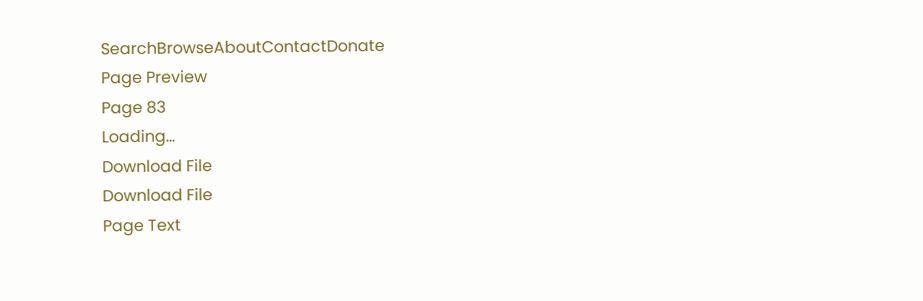SearchBrowseAboutContactDonate
Page Preview
Page 83
Loading...
Download File
Download File
Page Text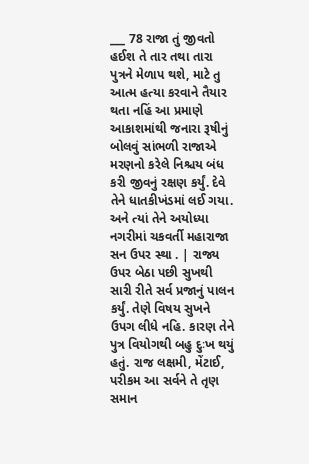___ 78 રાજા તું જીવતો હઈશ તે તાર તથા તારા પુત્રને મેળાપ થશે, માટે તુ આત્મ હત્યા કરવાને તૈયાર થતા નહિં આ પ્રમાણે આકાશમાંથી જનારા રૂષીનું બોલવું સાંભળી રાજાએ મરણનો કરેલે નિશ્ચય બંધ કરી જીવનું રક્ષણ કર્યું. દેવે તેને ધાતકીખંડમાં લઈ ગયા. અને ત્યાં તેને અયોધ્યા નગરીમાં ચકવર્તી મહારાજા સન ઉપર સ્થા . | રાજ્ય ઉપર બેઠા પછી સુખથી સારી રીતે સર્વ પ્રજાનું પાલન કર્યું. તેણે વિષય સુખને ઉપગ લીધે નહિ. કારણ તેને પુત્ર વિયોગથી બહુ દુઃખ થયું હતું. રાજ લક્ષમી, મેંટાઈ, પરીકમ આ સર્વને તે તૃણ સમાન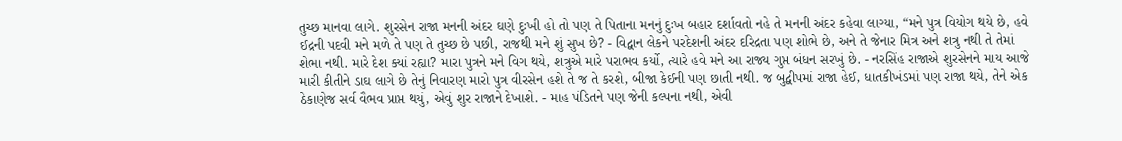તુચ્છ માનવા લાગે. શુરસેન રાજા મનની અંદર ઘણે દુઃખી હો તો પણ તે પિતાના મનનું દુઃખ બહાર દર્શાવતો નહે તે મનની અંદર કહેવા લાગ્યા, “મને પુત્ર વિયોગ થયે છે, હવે ઈદ્રની પદવી મને મળે તે પણ તે તુચ્છ છે પછી, રાજથી મને શું સુખ છે? - વિદ્વાન લેકને પરદેશની અંદર દરિદ્રતા પણ શોભે છે, અને તે જેનાર મિત્ર અને શત્રુ નથી તે તેમાં શેભા નથી. મારે દેશ ક્યાં રહ્યા? મારા પુત્રને મને વિગ થયે, શત્રુએ મારે પરાભવ કર્યો, ત્યારે હવે મને આ રાજ્ય ગુપ્ત બંધન સરખું છે. - નરસિંહ રાજાએ શુરસેનને માય આજે મારી કીતીને ડાઘ લાગે છે તેનું નિવારણ મારો પુત્ર વીરસેન હશે તે જ તે કરશે, બીજા કેઈની પણ છાતી નથી. જ બુદ્વીપમાં રાજા હેઈ, ધાતકીખંડમાં પણ રાજા થયે, તેને એક ઠેકાણેજ સર્વ વૈભવ પ્રાપ્ત થયું, એવું શુર રાજાને દેખાશે. - માહ પંડિતને પણ જેની કલ્પના નથી, એવી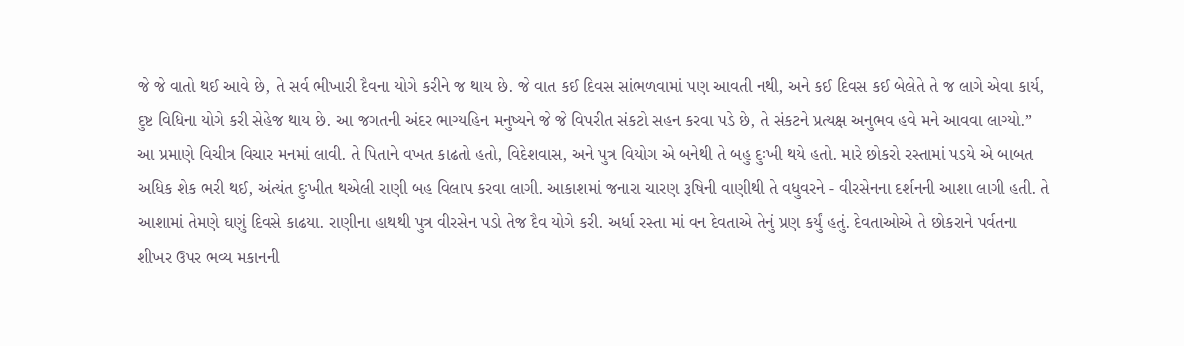જે જે વાતો થઈ આવે છે, તે સર્વ ભીખારી દૈવના યોગે કરીને જ થાય છે. જે વાત કઈ દિવસ સાંભળવામાં પણ આવતી નથી, અને કઈ દિવસ કઈ બેલેતે તે જ લાગે એવા કાર્ય, દુષ્ટ વિધિના યોગે કરી સેહેજ થાય છે. આ જગતની અંદર ભાગ્યહિન મનુષ્યને જે જે વિપરીત સંકટો સહન કરવા પડે છે, તે સંકટને પ્રત્યક્ષ અનુભવ હવે મને આવવા લાગ્યો.” આ પ્રમાણે વિચીત્ર વિચાર મનમાં લાવી. તે પિતાને વખત કાઢતો હતો, વિદેશવાસ, અને પુત્ર વિયોગ એ બનેથી તે બહુ દુઃખી થયે હતો. મારે છોકરો રસ્તામાં પડયે એ બાબત અધિક શેક ભરી થઈ, અંત્યંત દુઃખીત થએલી રાણી બહ વિલાપ કરવા લાગી. આકાશમાં જનારા ચારણ રૂષિની વાણીથી તે વધુવરને - વીરસેનના દર્શનની આશા લાગી હતી. તે આશામાં તેમણે ઘણું દિવસે કાઢયા. રાણીના હાથથી પુત્ર વીરસેન પડો તેજ દૈવ યોગે કરી. અર્ધા રસ્તા માં વન દેવતાએ તેનું પ્રણ કર્યું હતું. દેવતાઓએ તે છોકરાને પર્વતના શીખર ઉપર ભવ્ય મકાનની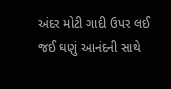અંદર મોટી ગાદી ઉપર લઈ જઈ ઘણું આનંદની સાથે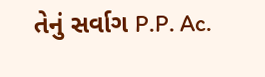તેનું સર્વાગ P.P. Ac.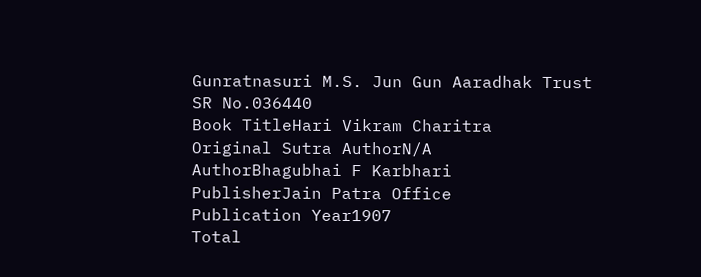Gunratnasuri M.S. Jun Gun Aaradhak Trust
SR No.036440
Book TitleHari Vikram Charitra
Original Sutra AuthorN/A
AuthorBhagubhai F Karbhari
PublisherJain Patra Office
Publication Year1907
Total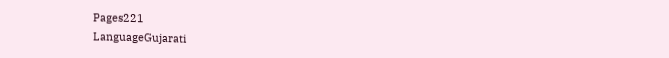Pages221
LanguageGujarati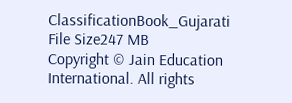ClassificationBook_Gujarati
File Size247 MB
Copyright © Jain Education International. All rights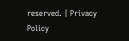reserved. | Privacy Policy